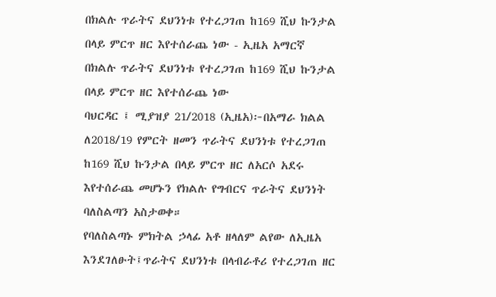በክልሉ ጥራትና ደህንነቱ የተረጋገጠ ከ169 ሺህ ኩንታል በላይ ምርጥ ዘር እየተሰራጨ ነው - ኢዜአ አማርኛ
በክልሉ ጥራትና ደህንነቱ የተረጋገጠ ከ169 ሺህ ኩንታል በላይ ምርጥ ዘር እየተሰራጨ ነው
ባህርዳር ፤ ሚያዝያ 21/2018 (ኢዜአ)፦በአማራ ክልል ለ2018/19 የምርት ዘመን ጥራትና ደህንነቱ የተረጋገጠ ከ169 ሺህ ኩንታል በላይ ምርጥ ዘር ለአርሶ አደሩ እየተሰራጨ መሆኑን የክልሉ የግብርና ጥራትና ደህንነት ባለስልጣን አስታወቀ።
የባለስልጣኑ ምክትል ኃላፊ አቶ ዘላለም ልየው ለኢዜአ እንደገለፁት፤ጥራትና ደህንነቱ በላብራቶሪ የተረጋገጠ ዘር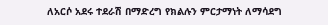ለአርሶ አደሩ ተደራሽ በማድረግ የክልሉን ምርታማነት ለማሳደግ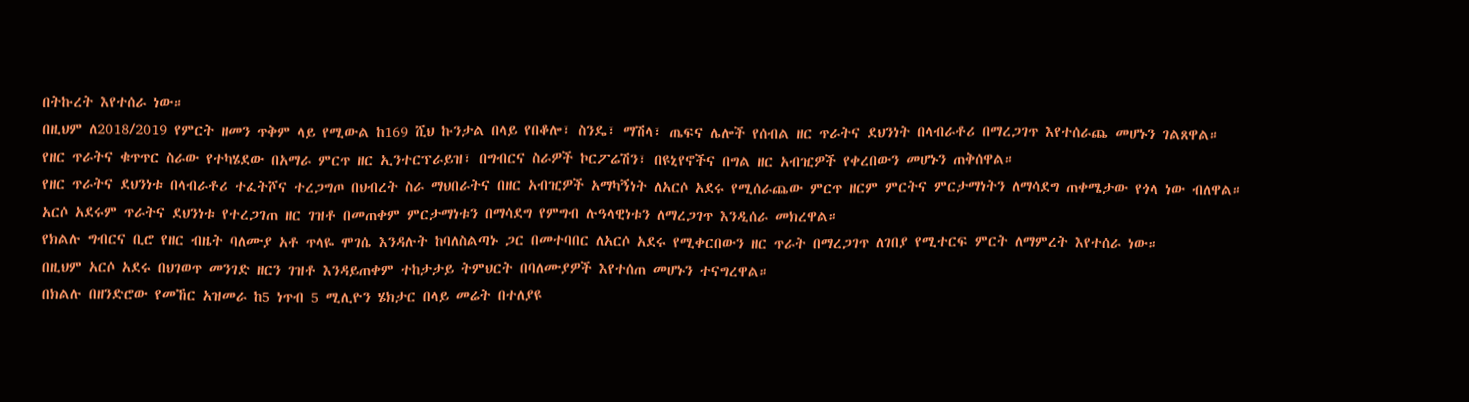በትኩረት እየተሰራ ነው።
በዚህም ለ2018/2019 የምርት ዘመን ጥቅም ላይ የሚውል ከ169 ሺህ ኩንታል በላይ የበቆሎ፣ ስንዴ፣ ማሽላ፣ ጤፍና ሌሎች የሰብል ዘር ጥራትና ደህንነት በላብራቶሪ በማረጋገጥ እየተሰራጨ መሆኑን ገልጸዋል።
የዘር ጥራትና ቁጥጥር ስራው የተካሄደው በአማራ ምርጥ ዘር ኢንተርፕራይዝ፣ በግብርና ስራዎች ኮርፖሬሽን፣ በዩኒየኖችና በግል ዘር አብዢዎች የቀረበውን መሆኑን ጠቅሰዋል።
የዘር ጥራትና ደህንነቱ በላብራቶሪ ተፈትሾና ተረጋግጦ በህብረት ስራ ማህበራትና በዘር አብዢዎች አማካኝነት ለአርሶ አደሩ የሚሰራጨው ምርጥ ዘርም ምርትና ምርታማነትን ለማሳደግ ጠቀሜታው የጎላ ነው ብለዋል።
አርሶ አደሩም ጥራትና ደህንነቱ የተረጋገጠ ዘር ገዝቶ በመጠቀም ምርታማነቱን በማሳደግ የምግብ ሉዓላዊነቱን ለማረጋገጥ እንዲሰራ መክረዋል።
የክልሉ ግብርና ቢሮ የዘር ብዜት ባለሙያ አቶ ጥላዬ ሞገሴ እንዳሉት ከባለስልጣኑ ጋር በመተባበር ለአርሶ አደሩ የሚቀርበውን ዘር ጥራት በማረጋገጥ ለገበያ የሚተርፍ ምርት ለማምረት እየተሰራ ነው።
በዚህም አርሶ አደሩ በህገወጥ መንገድ ዘርን ገዝቶ እንዳይጠቀም ተከታታይ ትምህርት በባለሙያዎች እየተሰጠ መሆኑን ተናግረዋል።
በክልሉ በዘንድሮው የመኸር አዝመራ ከ5 ነጥብ 5 ሚሊዮን ሄክታር በላይ መሬት በተለያዩ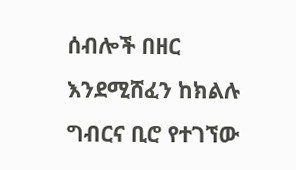ሰብሎች በዘር እንደሚሸፈን ከክልሉ ግብርና ቢሮ የተገኘው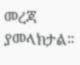መረጃ ያመላክታል።